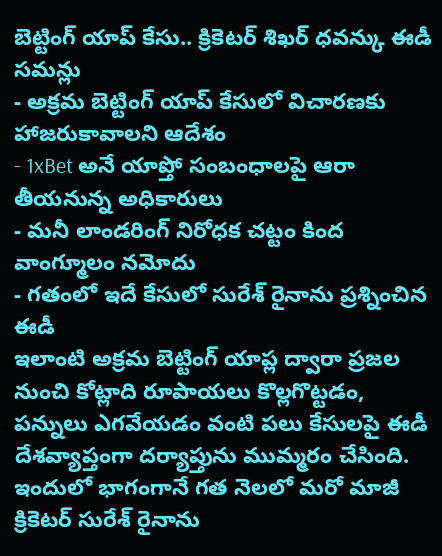బెట్టింగ్ యాప్ కేసు.. క్రికెటర్ శిఖర్ ధవన్కు ఈడీ సమన్లు
- అక్రమ బెట్టింగ్ యాప్ కేసులో విచారణకు హాజరుకావాలని ఆదేశం
- 1xBet అనే యాప్తో సంబంధాలపై ఆరా తీయనున్న అధికారులు
- మనీ లాండరింగ్ నిరోధక చట్టం కింద వాంగ్మూలం నమోదు
- గతంలో ఇదే కేసులో సురేశ్ రైనాను ప్రశ్నించిన ఈడీ
ఇలాంటి అక్రమ బెట్టింగ్ యాప్ల ద్వారా ప్రజల నుంచి కోట్లాది రూపాయలు కొల్లగొట్టడం, పన్నులు ఎగవేయడం వంటి పలు కేసులపై ఈడీ దేశవ్యాప్తంగా దర్యాప్తును ముమ్మరం చేసింది. ఇందులో భాగంగానే గత నెలలో మరో మాజీ క్రికెటర్ సురేశ్ రైనాను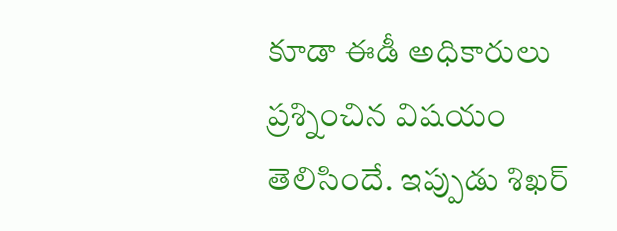కూడా ఈడీ అధికారులు ప్రశ్నించిన విషయం తెలిసిందే. ఇప్పుడు శిఖర్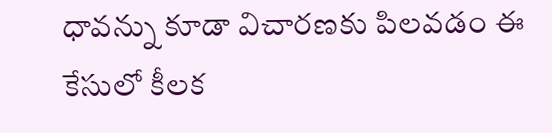ధావన్ను కూడా విచారణకు పిలవడం ఈ కేసులో కీలక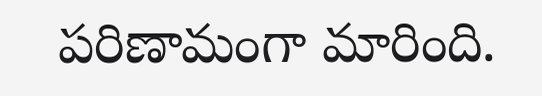పరిణామంగా మారింది.